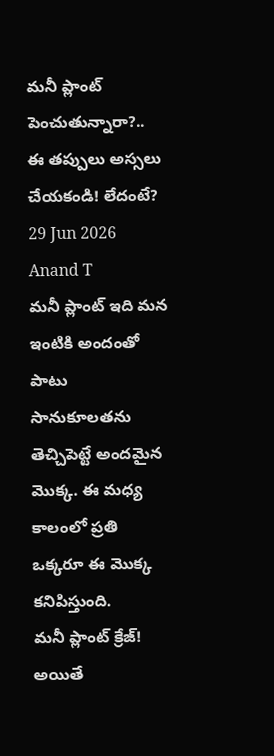మనీ ప్లాంట్ పెంచుతున్నారా?.. ఈ తప్పులు అస్సలు చేయకండి! లేదంటే?
29 Jun 2026
Anand T
మనీ ప్లాంట్ ఇది మన ఇంటికి అందంతో పాటు సానుకూలతను తెచ్చిపెట్టే అందమైన మొక్క. ఈ మధ్య కాలంలో ప్రతి ఒక్కరూ ఈ మొక్క కనిపిస్తుంది.
మనీ ప్లాంట్ క్రేజ్!
అయితే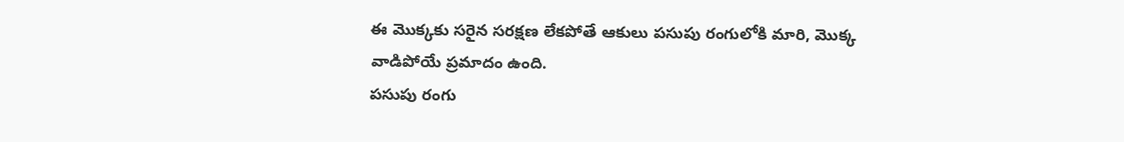ఈ మొక్కకు సరైన సరక్షణ లేకపోతే ఆకులు పసుపు రంగులోకి మారి, మొక్క వాడిపోయే ప్రమాదం ఉంది.
పసుపు రంగు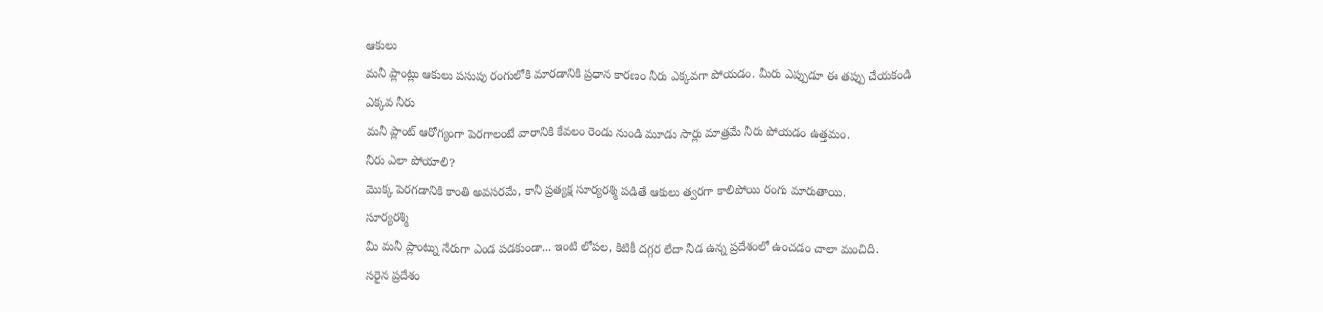ఆకులు
మనీ ప్లాంట్లు ఆకులు పసుపు రంగులోకి మారడానికి ప్రధాన కారణం నీరు ఎక్కవగా పోయడం. మీరు ఎప్పుడూ ఈ తప్పు చేయకండి
ఎక్కవ నీరు
మనీ ప్లాంట్ ఆరోగ్యంగా పెరగాలంటే వారానికి కేవలం రెండు నుండి మూడు సార్లు మాత్రమే నీరు పోయడం ఉత్తమం.
నీరు ఎలా పోయాలి?
మొక్క పెరగడానికి కాంతి అవసరమే, కానీ ప్రత్యక్ష సూర్యరశ్మి పడితే ఆకులు త్వరగా కాలిపోయి రంగు మారుతాయి.
సూర్యరశ్మి
మీ మనీ ప్లాంట్ను నేరుగా ఎండ పడకుండా... ఇంటి లోపల, కిటికీ దగ్గర లేదా నీడ ఉన్న ప్రదేశంలో ఉంచడం చాలా మంచిది.
సరైన ప్రదేశం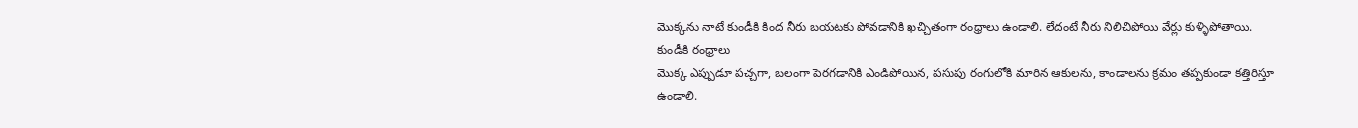మొక్కను నాటే కుండీకి కింద నీరు బయటకు పోవడానికి ఖచ్చితంగా రంధ్రాలు ఉండాలి. లేదంటే నీరు నిలిచిపోయి వేర్లు కుళ్ళిపోతాయి.
కుండీకి రంధ్రాలు
మొక్క ఎప్పుడూ పచ్చగా, బలంగా పెరగడానికి ఎండిపోయిన, పసుపు రంగులోకి మారిన ఆకులను, కాండాలను క్రమం తప్పకుండా కత్తిరిస్తూ ఉండాలి.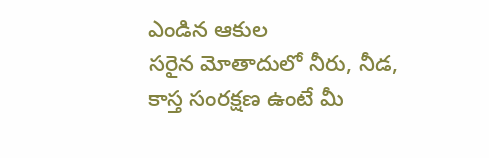ఎండిన ఆకుల
సరైన మోతాదులో నీరు, నీడ, కాస్త సంరక్షణ ఉంటే మీ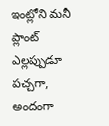ఇంట్లోని మనీ ప్లాంట్ ఎల్లప్పుడూ పచ్చగా, అందంగా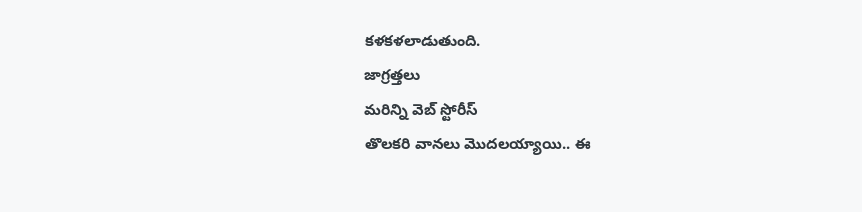కళకళలాడుతుంది.
జాగ్రత్తలు
మరిన్ని వెబ్ స్టోరీస్
తొలకరి వానలు మొదలయ్యాయి.. ఈ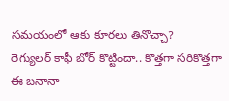సమయంలో ఆకు కూరలు తినొచ్చా?
రెగ్యులర్ కాఫీ బోర్ కొట్టిందా.. కొత్తగా సరికొత్తగా ఈ బనానా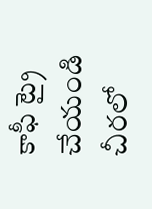కాఫీ ట్రై చేయండి
చీరలో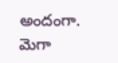అందంగా. మెగా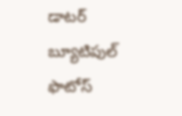డాటర్ బ్యూటిపుల్ ఫొటోస్